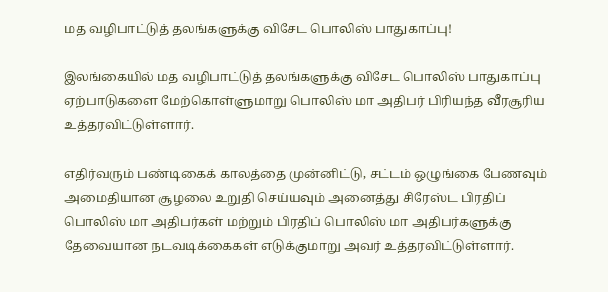மத வழிபாட்டுத் தலங்களுக்கு விசேட பொலிஸ் பாதுகாப்பு!

இலங்கையில் மத வழிபாட்டுத் தலங்களுக்கு விசேட பொலிஸ் பாதுகாப்பு ஏற்பாடுகளை மேற்கொள்ளுமாறு பொலிஸ் மா அதிபர் பிரியந்த வீரசூரிய உத்தரவிட்டுள்ளார்.

எதிர்வரும் பண்டிகைக் காலத்தை முன்னிட்டு, சட்டம் ஒழுங்கை பேணவும் அமைதியான சூழலை உறுதி செய்யவும் அனைத்து சிரேஸ்ட பிரதிப் பொலிஸ் மா அதிபர்கள் மற்றும் பிரதிப் பொலிஸ் மா அதிபர்களுக்கு தேவையான நடவடிக்கைகள் எடுக்குமாறு அவர் உத்தரவிட்டுள்ளார்.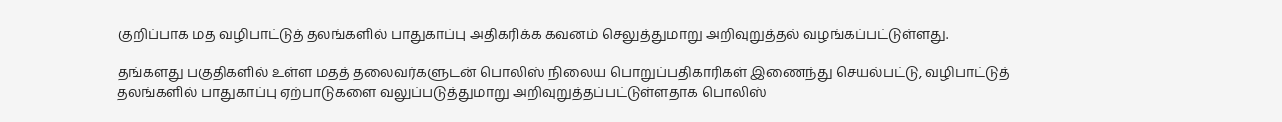குறிப்பாக மத வழிபாட்டுத் தலங்களில் பாதுகாப்பு அதிகரிக்க கவனம் செலுத்துமாறு அறிவுறுத்தல் வழங்கப்பட்டுள்ளது.

தங்களது பகுதிகளில் உள்ள மதத் தலைவர்களுடன் பொலிஸ் நிலைய பொறுப்பதிகாரிகள் இணைந்து செயல்பட்டு, வழிபாட்டுத் தலங்களில் பாதுகாப்பு ஏற்பாடுகளை வலுப்படுத்துமாறு அறிவுறுத்தப்பட்டுள்ளதாக பொலிஸ்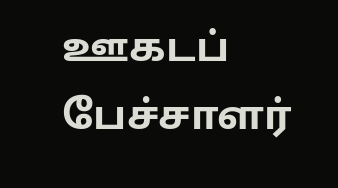ஊகடப் பேச்சாளர்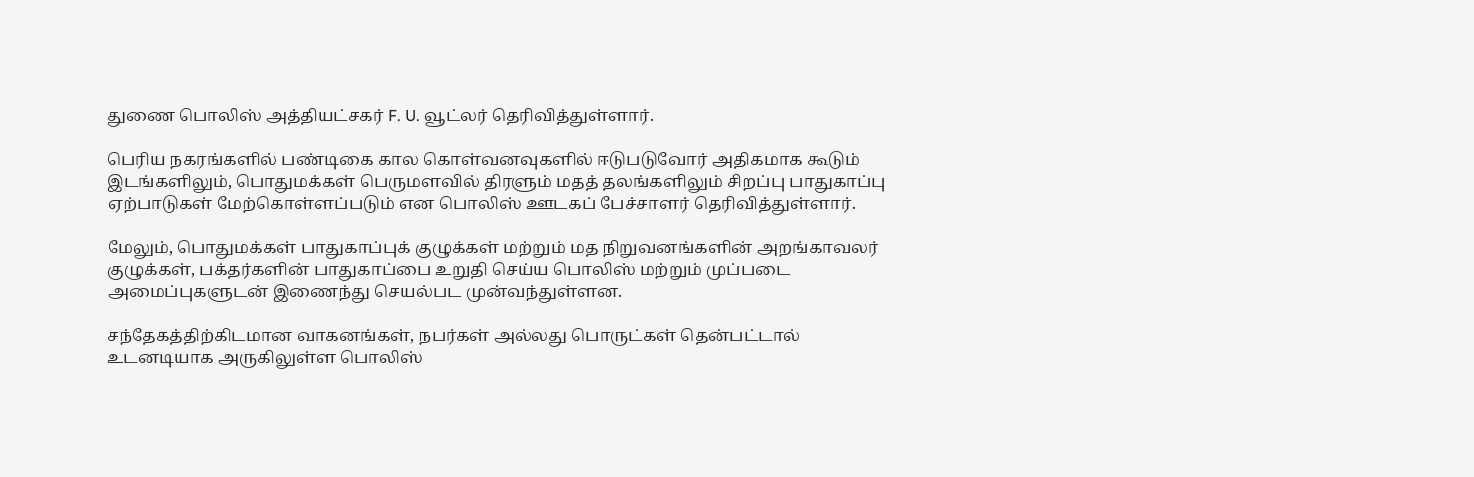துணை பொலிஸ் அத்தியட்சகர் F. U. வூட்லர் தெரிவித்துள்ளார்.

பெரிய நகரங்களில் பண்டிகை கால கொள்வனவுகளில் ஈடுபடுவோர் அதிகமாக கூடும் இடங்களிலும், பொதுமக்கள் பெருமளவில் திரளும் மதத் தலங்களிலும் சிறப்பு பாதுகாப்பு ஏற்பாடுகள் மேற்கொள்ளப்படும் என பொலிஸ் ஊடகப் பேச்சாளர் தெரிவித்துள்ளார்.

மேலும், பொதுமக்கள் பாதுகாப்புக் குழுக்கள் மற்றும் மத நிறுவனங்களின் அறங்காவலர் குழுக்கள், பக்தர்களின் பாதுகாப்பை உறுதி செய்ய பொலிஸ் மற்றும் முப்படை அமைப்புகளுடன் இணைந்து செயல்பட முன்வந்துள்ளன.

சந்தேகத்திற்கிடமான வாகனங்கள், நபர்கள் அல்லது பொருட்கள் தென்பட்டால் உடனடியாக அருகிலுள்ள பொலிஸ்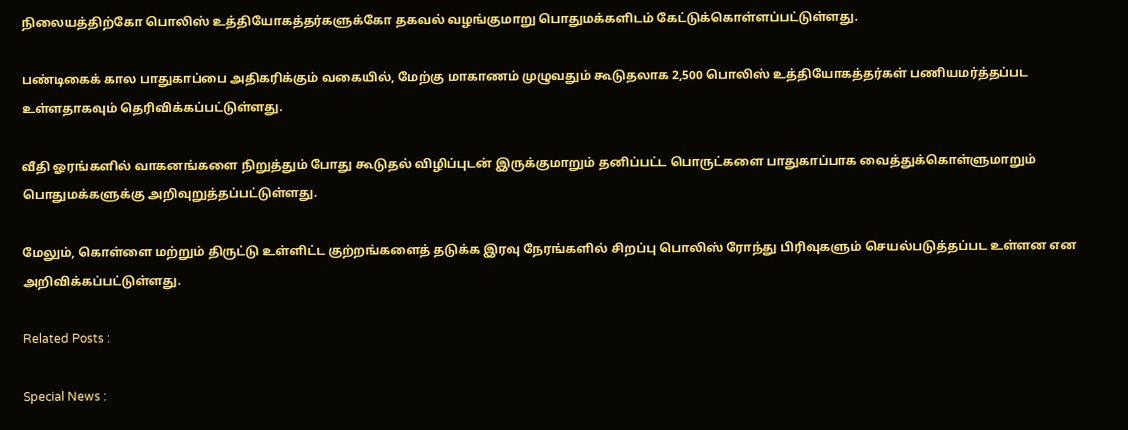நிலையத்திற்கோ பொலிஸ் உத்தியோகத்தர்களுக்கோ தகவல் வழங்குமாறு பொதுமக்களிடம் கேட்டுக்கொள்ளப்பட்டுள்ளது.

பண்டிகைக் கால பாதுகாப்பை அதிகரிக்கும் வகையில், மேற்கு மாகாணம் முழுவதும் கூடுதலாக 2,500 பொலிஸ் உத்தியோகத்தர்கள் பணியமர்த்தப்பட உள்ளதாகவும் தெரிவிக்கப்பட்டுள்ளது.

வீதி ஓரங்களில் வாகனங்களை நிறுத்தும் போது கூடுதல் விழிப்புடன் இருக்குமாறும் தனிப்பட்ட பொருட்களை பாதுகாப்பாக வைத்துக்கொள்ளுமாறும் பொதுமக்களுக்கு அறிவுறுத்தப்பட்டுள்ளது.

மேலும், கொள்ளை மற்றும் திருட்டு உள்ளிட்ட குற்றங்களைத் தடுக்க இரவு நேரங்களில் சிறப்பு பொலிஸ் ரோந்து பிரிவுகளும் செயல்படுத்தப்பட உள்ளன என அறிவிக்கப்பட்டுள்ளது.

Related Posts :

Special News :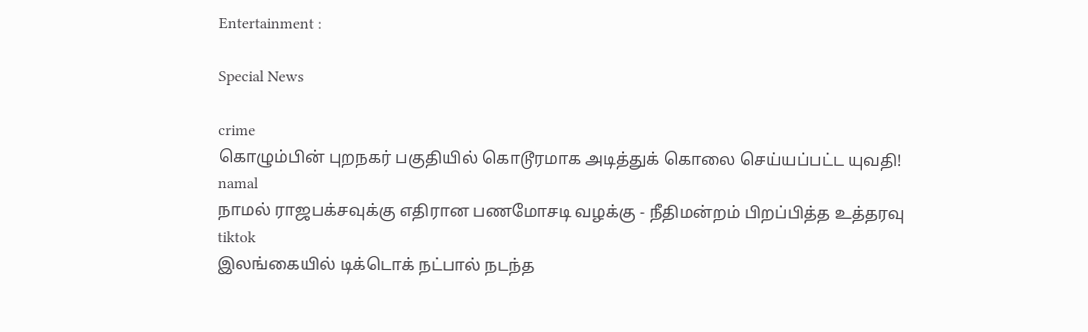Entertainment :

Special News

crime
கொழும்பின் புறநகர் பகுதியில் கொடூரமாக அடித்துக் கொலை செய்யப்பட்ட யுவதி!
namal
நாமல் ராஜபக்சவுக்கு எதிரான பணமோசடி வழக்கு - நீதிமன்றம் பிறப்பித்த உத்தரவு
tiktok
இலங்கையில் டிக்டொக் நட்பால் நடந்த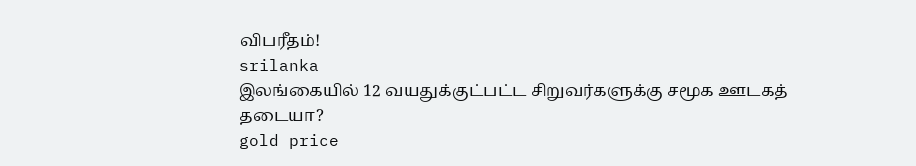விபரீதம்!
srilanka
இலங்கையில் 12 வயதுக்குட்பட்ட சிறுவர்களுக்கு சமூக ஊடகத் தடையா?
gold price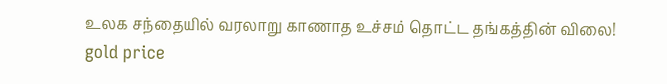உலக சந்தையில் வரலாறு காணாத உச்சம் தொட்ட தங்கத்தின் விலை!
gold price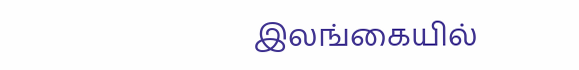இலங்கையில்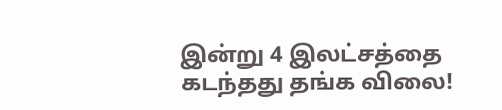இன்று 4 இலட்சத்தை கடந்தது தங்க விலை!